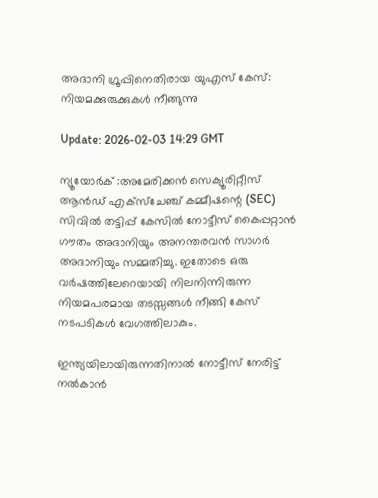അദാനി ഗ്രൂപ്പിനെതിരായ യുഎസ് കേസ്: നിയമക്കുരുക്കുകള്‍ നീങ്ങുന്നു

Update: 2026-02-03 14:29 GMT

ന്യൂയോര്‍ക് :അമേരിക്കന്‍ സെക്യൂരിറ്റീസ് ആന്‍ഡ് എക്‌സ്‌ചേഞ്ച് കമ്മീഷന്റെ (SEC) സിവില്‍ തട്ടിപ്പ് കേസില്‍ നോട്ടീസ് കൈപ്പറ്റാന്‍ ഗൗതം അദാനിയും അനന്തരവന്‍ സാഗര്‍ അദാനിയും സമ്മതിച്ചു. ഇതോടെ ഒരു വര്‍ഷത്തിലേറെയായി നിലനിന്നിരുന്ന നിയമപരമായ തടസ്സങ്ങള്‍ നീങ്ങി കേസ് നടപടികള്‍ വേഗത്തിലാകും.

ഇന്ത്യയിലായിരുന്നതിനാല്‍ നോട്ടീസ് നേരിട്ട് നല്‍കാന്‍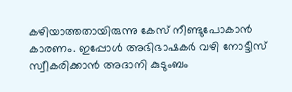കഴിയാത്തതായിരുന്നു കേസ് നീണ്ടുപോകാന്‍ കാരണം. ഇപ്പോള്‍ അഭിഭാഷകര്‍ വഴി നോട്ടീസ് സ്വീകരിക്കാന്‍ അദാനി കുടുംബം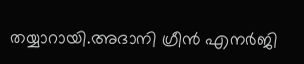തയ്യാറായി.അദാനി ഗ്രീന്‍ എനര്‍ജി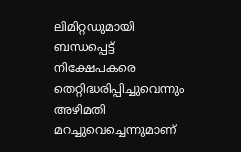ലിമിറ്റഡുമായി ബന്ധപ്പെട്ട് നിക്ഷേപകരെ തെറ്റിദ്ധരിപ്പിച്ചുവെന്നും അഴിമതി മറച്ചുവെച്ചെന്നുമാണ്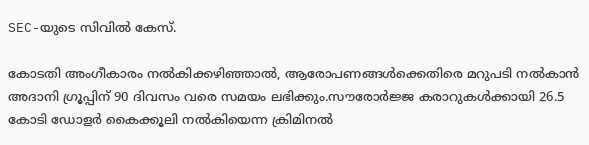SEC-യുടെ സിവില്‍ കേസ്.

കോടതി അംഗീകാരം നല്‍കിക്കഴിഞ്ഞാല്‍, ആരോപണങ്ങള്‍ക്കെതിരെ മറുപടി നല്‍കാന്‍ അദാനി ഗ്രൂപ്പിന് 90 ദിവസം വരെ സമയം ലഭിക്കും.സൗരോര്‍ജ്ജ കരാറുകള്‍ക്കായി 26.5 കോടി ഡോളര്‍ കൈക്കൂലി നല്‍കിയെന്ന ക്രിമിനല്‍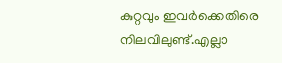കുറ്റവും ഇവര്‍ക്കെതിരെ നിലവിലുണ്ട്.എല്ലാ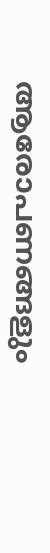ആരോപണങ്ങളും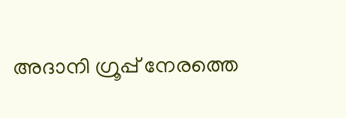അദാനി ഗ്രൂപ്പ് നേരത്തെ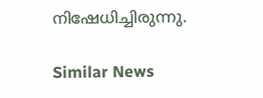നിഷേധിച്ചിരുന്നു.

Similar News